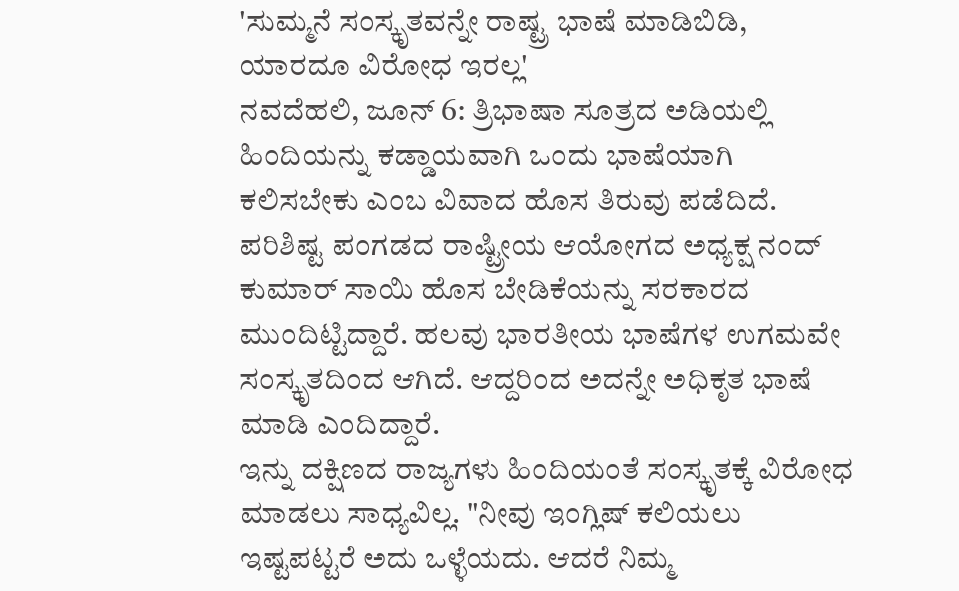'ಸುಮ್ಮನೆ ಸಂಸ್ಕೃತವನ್ನೇ ರಾಷ್ಟ್ರ ಭಾಷೆ ಮಾಡಿಬಿಡಿ, ಯಾರದೂ ವಿರೋಧ ಇರಲ್ಲ'
ನವದೆಹಲಿ, ಜೂನ್ 6: ತ್ರಿಭಾಷಾ ಸೂತ್ರದ ಅಡಿಯಲ್ಲಿ ಹಿಂದಿಯನ್ನು ಕಡ್ಡಾಯವಾಗಿ ಒಂದು ಭಾಷೆಯಾಗಿ ಕಲಿಸಬೇಕು ಎಂಬ ವಿವಾದ ಹೊಸ ತಿರುವು ಪಡೆದಿದೆ. ಪರಿಶಿಷ್ಟ ಪಂಗಡದ ರಾಷ್ಟ್ರೀಯ ಆಯೋಗದ ಅಧ್ಯಕ್ಷ ನಂದ್ ಕುಮಾರ್ ಸಾಯಿ ಹೊಸ ಬೇಡಿಕೆಯನ್ನು ಸರಕಾರದ ಮುಂದಿಟ್ಟಿದ್ದಾರೆ. ಹಲವು ಭಾರತೀಯ ಭಾಷೆಗಳ ಉಗಮವೇ ಸಂಸ್ಕೃತದಿಂದ ಆಗಿದೆ. ಆದ್ದರಿಂದ ಅದನ್ನೇ ಅಧಿಕೃತ ಭಾಷೆ ಮಾಡಿ ಎಂದಿದ್ದಾರೆ.
ಇನ್ನು ದಕ್ಷಿಣದ ರಾಜ್ಯಗಳು ಹಿಂದಿಯಂತೆ ಸಂಸ್ಕೃತಕ್ಕೆ ವಿರೋಧ ಮಾಡಲು ಸಾಧ್ಯವಿಲ್ಲ. "ನೀವು ಇಂಗ್ಲಿಷ್ ಕಲಿಯಲು ಇಷ್ಟಪಟ್ಟರೆ ಅದು ಒಳ್ಳೆಯದು. ಆದರೆ ನಿಮ್ಮ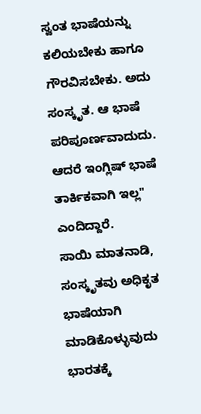ಸ್ವಂತ ಭಾಷೆಯನ್ನು ಕಲಿಯಬೇಕು ಹಾಗೂ ಗೌರವಿಸಬೇಕು. ಅದು ಸಂಸ್ಕೃತ. ಆ ಭಾಷೆ ಪರಿಪೂರ್ಣವಾದುದು. ಆದರೆ ಇಂಗ್ಲಿಷ್ ಭಾಷೆ ತಾರ್ಕಿಕವಾಗಿ ಇಲ್ಲ" ಎಂದಿದ್ದಾರೆ.
ಸಾಯಿ ಮಾತನಾಡಿ, ಸಂಸ್ಕೃತವು ಅಧಿಕೃತ ಭಾಷೆಯಾಗಿ ಮಾಡಿಕೊಳ್ಳುವುದು ಭಾರತಕ್ಕೆ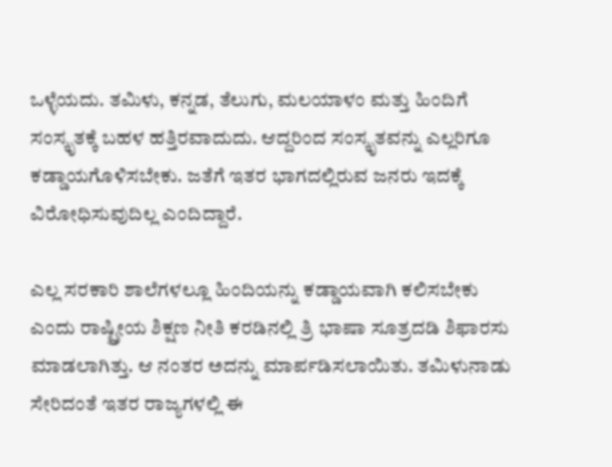ಒಳ್ಳೆಯದು. ತಮಿಳು, ಕನ್ನಡ, ತೆಲುಗು, ಮಲಯಾಳಂ ಮತ್ತು ಹಿಂದಿಗೆ ಸಂಸ್ಕೃತಕ್ಕೆ ಬಹಳ ಹತ್ತಿರವಾದುದು. ಆದ್ದರಿಂದ ಸಂಸ್ಕೃತವನ್ನು ಎಲ್ಲರಿಗೂ ಕಡ್ಡಾಯಗೊಳಿಸಬೇಕು. ಜತೆಗೆ ಇತರ ಭಾಗದಲ್ಲಿರುವ ಜನರು ಇದಕ್ಕೆ ವಿರೋಧಿಸುವುದಿಲ್ಲ ಎಂದಿದ್ದಾರೆ.

ಎಲ್ಲ ಸರಕಾರಿ ಶಾಲೆಗಳಲ್ಲೂ ಹಿಂದಿಯನ್ನು ಕಡ್ಡಾಯವಾಗಿ ಕಲಿಸಬೇಕು ಎಂದು ರಾಷ್ಟ್ರೀಯ ಶಿಕ್ಷಣ ನೀತಿ ಕರಡಿನಲ್ಲಿ ತ್ರಿ ಭಾಷಾ ಸೂತ್ರದಡಿ ಶಿಫಾರಸು ಮಾಡಲಾಗಿತ್ತು. ಆ ನಂತರ ಅದನ್ನು ಮಾರ್ಪಡಿಸಲಾಯಿತು. ತಮಿಳುನಾಡು ಸೇರಿದಂತೆ ಇತರ ರಾಜ್ಯಗಳಲ್ಲಿ ಈ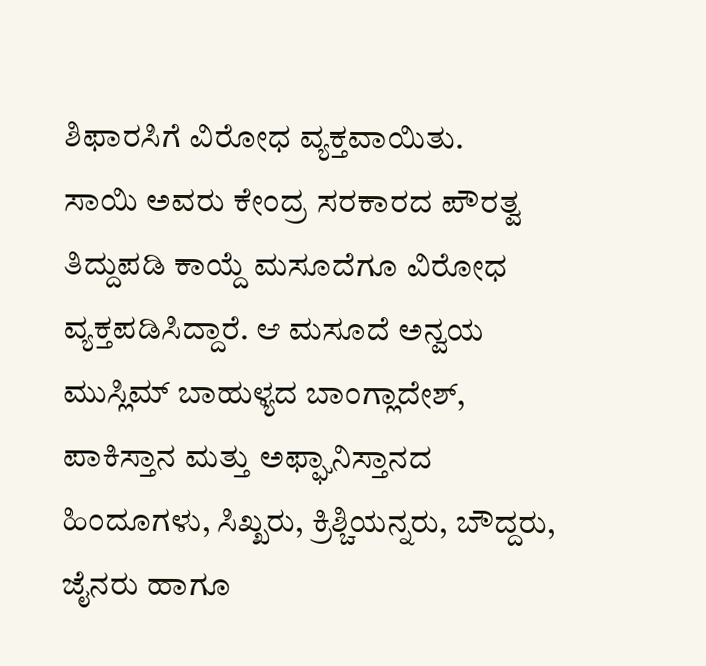ಶಿಫಾರಸಿಗೆ ವಿರೋಧ ವ್ಯಕ್ತವಾಯಿತು.
ಸಾಯಿ ಅವರು ಕೇಂದ್ರ ಸರಕಾರದ ಪೌರತ್ವ ತಿದ್ದುಪಡಿ ಕಾಯ್ದೆ ಮಸೂದೆಗೂ ವಿರೋಧ ವ್ಯಕ್ತಪಡಿಸಿದ್ದಾರೆ. ಆ ಮಸೂದೆ ಅನ್ವಯ ಮುಸ್ಲಿಮ್ ಬಾಹುಳ್ಯದ ಬಾಂಗ್ಲಾದೇಶ್, ಪಾಕಿಸ್ತಾನ ಮತ್ತು ಅಫ್ಘಾನಿಸ್ತಾನದ ಹಿಂದೂಗಳು, ಸಿಖ್ಖರು, ಕ್ರಿಶ್ಚಿಯನ್ನರು, ಬೌದ್ದರು, ಜೈನರು ಹಾಗೂ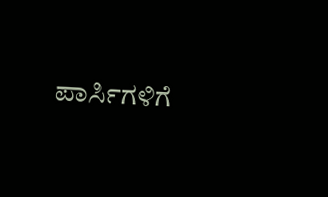ಪಾರ್ಸಿಗಳಿಗೆ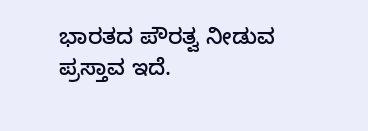ಭಾರತದ ಪೌರತ್ವ ನೀಡುವ ಪ್ರಸ್ತಾವ ಇದೆ.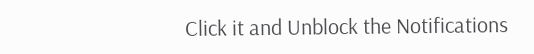Click it and Unblock the Notifications